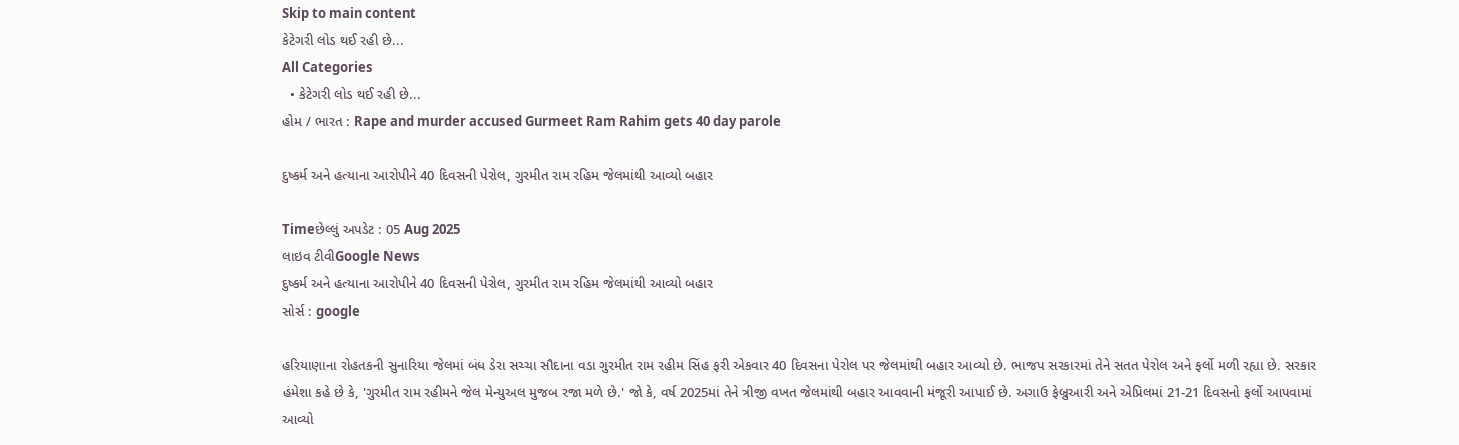Skip to main content
કેટેગરી લોડ થઈ રહી છે...
All Categories
  • કેટેગરી લોડ થઈ રહી છે...
હોમ / ભારત : Rape and murder accused Gurmeet Ram Rahim gets 40 day parole

દુષ્કર્મ અને હત્યાના આરોપીને 40 દિવસની પેરોલ, ગુરમીત રામ રહિમ જેલમાંથી આવ્યો બહાર

Timeછેલ્લું અપડેટ : 05 Aug 2025
લાઇવ ટીવીGoogle News
દુષ્કર્મ અને હત્યાના આરોપીને 40 દિવસની પેરોલ, ગુરમીત રામ રહિમ જેલમાંથી આવ્યો બહાર
સોર્સ : google

હરિયાણાના રોહતકની સુનારિયા જેલમાં બંધ ડેરા સચ્ચા સૌદાના વડા ગુરમીત રામ રહીમ સિંહ ફરી એકવાર 40 દિવસના પેરોલ પર જેલમાંથી બહાર આવ્યો છે. ભાજપ સરકારમાં તેને સતત પેરોલ અને ફર્લો મળી રહ્યા છે. સરકાર હંમેશા કહે છે કે, 'ગુરમીત રામ રહીમને જેલ મેન્યુઅલ મુજબ રજા મળે છે.' જો કે, વર્ષ 2025માં તેને ત્રીજી વખત જેલમાંથી બહાર આવવાની મંજૂરી આપાઈ છે. અગાઉ ફેબ્રુઆરી અને એપ્રિલમાં 21-21 દિવસનો ફર્લો આપવામાં આવ્યો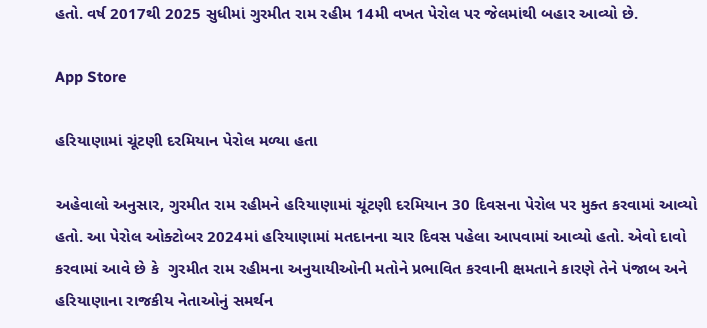હતો. વર્ષ 2017થી 2025 સુધીમાં ગુરમીત રામ રહીમ 14મી વખત પેરોલ પર જેલમાંથી બહાર આવ્યો છે.

App Store

હરિયાણામાં ચૂંટણી દરમિયાન પેરોલ મળ્યા હતા

અહેવાલો અનુસાર, ગુરમીત રામ રહીમને હરિયાણામાં ચૂંટણી દરમિયાન 30 દિવસના પેરોલ પર મુક્ત કરવામાં આવ્યો હતો. આ પેરોલ ઓક્ટોબર 2024માં હરિયાણામાં મતદાનના ચાર દિવસ પહેલા આપવામાં આવ્યો હતો. એવો દાવો કરવામાં આવે છે કે  ગુરમીત રામ રહીમના અનુયાયીઓની મતોને પ્રભાવિત કરવાની ક્ષમતાને કારણે તેને પંજાબ અને હરિયાણાના રાજકીય નેતાઓનું સમર્થન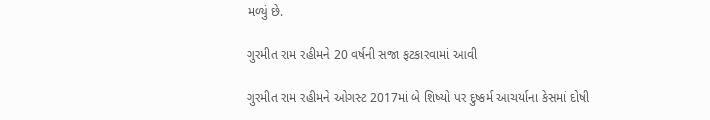મળ્યું છે.

ગુરમીત રામ રહીમને 20 વર્ષની સજા ફટકારવામાં આવી

ગુરમીત રામ રહીમને ઓગસ્ટ 2017માં બે શિષ્યો પર દુષ્કર્મ આચર્યાના કેસમાં દોષી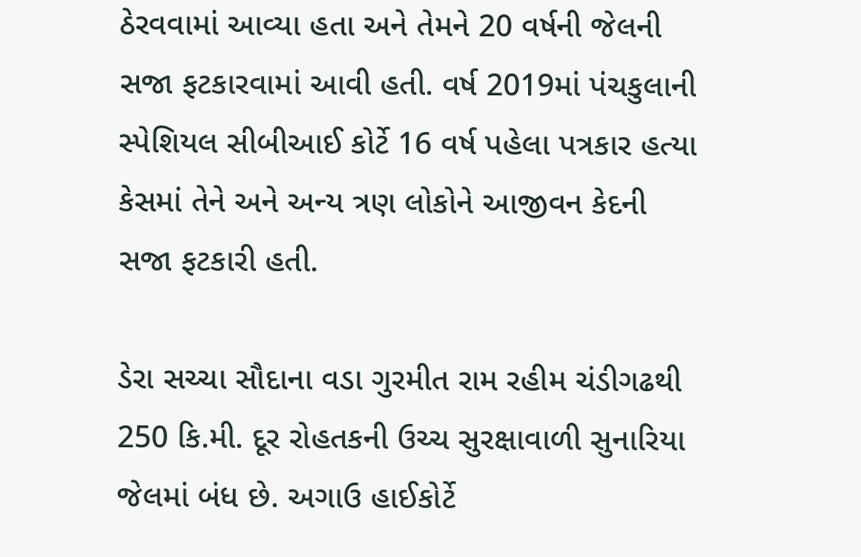ઠેરવવામાં આવ્યા હતા અને તેમને 20 વર્ષની જેલની સજા ફટકારવામાં આવી હતી. વર્ષ 2019માં પંચકુલાની સ્પેશિયલ સીબીઆઈ કોર્ટે 16 વર્ષ પહેલા પત્રકાર હત્યા કેસમાં તેને અને અન્ય ત્રણ લોકોને આજીવન કેદની સજા ફટકારી હતી.

ડેરા સચ્ચા સૌદાના વડા ગુરમીત રામ રહીમ ચંડીગઢથી 250 કિ.મી. દૂર રોહતકની ઉચ્ચ સુરક્ષાવાળી સુનારિયા જેલમાં બંધ છે. અગાઉ હાઈકોર્ટે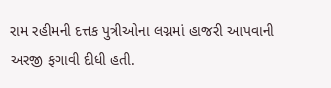રામ રહીમની દત્તક પુત્રીઓના લગ્નમાં હાજરી આપવાની અરજી ફગાવી દીધી હતી.